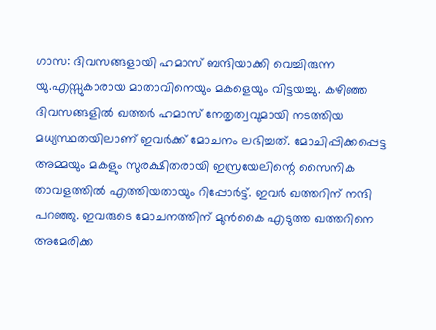ഗാസ: ദിവസങ്ങളായി ഹമാസ് ബന്ദിയാക്കി വെച്ചിരുന്ന യു.എസ്സുകാരായ മാതാവിനെയും മകളെയും വിട്ടയച്ചു. കഴിഞ്ഞ ദിവസങ്ങളിൽ ഖത്തർ ഹമാസ് നേതൃത്വവുമായി നടത്തിയ മധ്യസ്ഥതയിലാണ് ഇവർക്ക് മോചനം ലഭിച്ചത്. മോചിപ്പിക്കപ്പെട്ട അമ്മയും മകളും സുരക്ഷിതരായി ഇസ്രയേലിന്റെ സൈനിക താവളത്തിൽ എത്തിയതായും റിപ്പോർട്ട്. ഇവർ ഖത്തറിന് നന്ദി പറഞ്ഞു. ഇവരുടെ മോചനത്തിന് മുൻകൈ എടുത്ത ഖത്തറിനെ അമേരിക്ക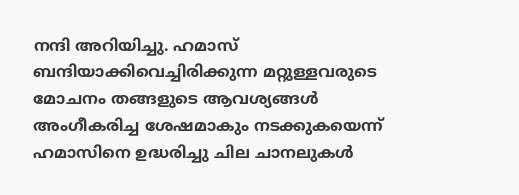നന്ദി അറിയിച്ചു. ഹമാസ് ബന്ദിയാക്കിവെച്ചിരിക്കുന്ന മറ്റുള്ളവരുടെ മോചനം തങ്ങളുടെ ആവശ്യങ്ങൾ അംഗീകരിച്ച ശേഷമാകും നടക്കുകയെന്ന് ഹമാസിനെ ഉദ്ധരിച്ചു ചില ചാനലുകൾ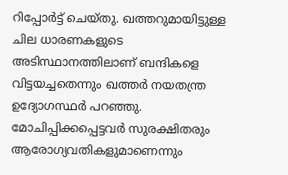റിപ്പോർട്ട് ചെയ്തു. ഖത്തറുമായിട്ടുള്ള ചില ധാരണകളുടെ അടിസ്ഥാനത്തിലാണ് ബന്ദികളെ വിട്ടയച്ചതെന്നും ഖത്തർ നയതന്ത്ര ഉദ്യോഗസ്ഥർ പറഞ്ഞു. മോചിപ്പിക്കപ്പെട്ടവർ സുരക്ഷിതരും ആരോഗ്യവതികളുമാണെന്നും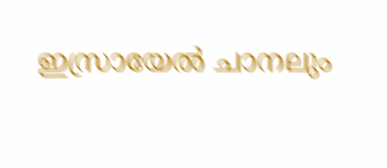ഇസ്രായേൽ ചാനലും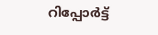റിപ്പോർട്ട്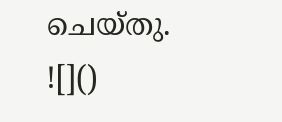ചെയ്തു.
![]()